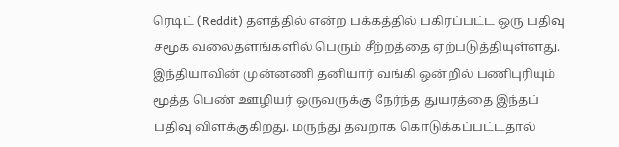ரெடிட் (Reddit) தளத்தில் என்ற பக்கத்தில் பகிரப்பட்ட ஒரு பதிவு சமூக வலைதளங்களில் பெரும் சீற்றத்தை ஏற்படுத்தியுள்ளது. இந்தியாவின் முன்னணி தனியார் வங்கி ஒன்றில் பணிபுரியும் மூத்த பெண் ஊழியர் ஒருவருக்கு நேர்ந்த துயரத்தை இந்தப் பதிவு விளக்குகிறது. மருந்து தவறாக கொடுக்கப்பட்டதால்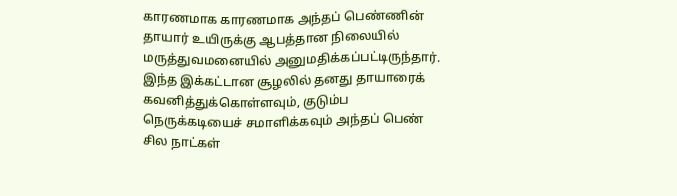காரணமாக காரணமாக அந்தப் பெண்ணின் தாயார் உயிருக்கு ஆபத்தான நிலையில் மருத்துவமனையில் அனுமதிக்கப்பட்டிருந்தார். இந்த இக்கட்டான சூழலில் தனது தாயாரைக் கவனித்துக்கொள்ளவும், குடும்ப நெருக்கடியைச் சமாளிக்கவும் அந்தப் பெண் சில நாட்கள்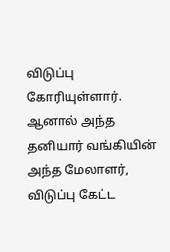விடுப்பு கோரியுள்ளார்.
ஆனால் அந்த தனியார் வங்கியின் அந்த மேலாளர், விடுப்பு கேட்ட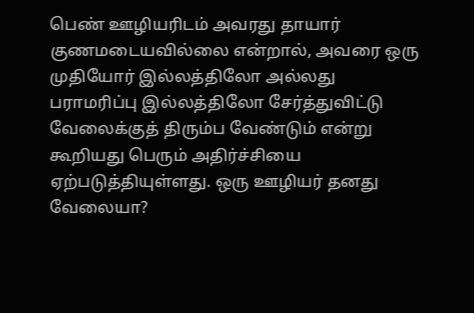பெண் ஊழியரிடம் அவரது தாயார் குணமடையவில்லை என்றால், அவரை ஒரு முதியோர் இல்லத்திலோ அல்லது பராமரிப்பு இல்லத்திலோ சேர்த்துவிட்டு வேலைக்குத் திரும்ப வேண்டும் என்று கூறியது பெரும் அதிர்ச்சியை ஏற்படுத்தியுள்ளது. ஒரு ஊழியர் தனது வேலையா?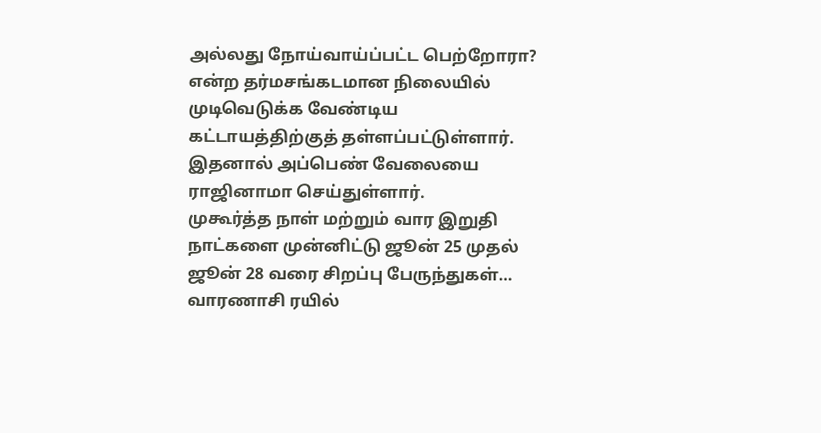அல்லது நோய்வாய்ப்பட்ட பெற்றோரா? என்ற தர்மசங்கடமான நிலையில் முடிவெடுக்க வேண்டிய கட்டாயத்திற்குத் தள்ளப்பட்டுள்ளார். இதனால் அப்பெண் வேலையை ராஜினாமா செய்துள்ளார்.
முகூர்த்த நாள் மற்றும் வார இறுதி நாட்களை முன்னிட்டு ஜூன் 25 முதல் ஜூன் 28 வரை சிறப்பு பேருந்துகள்…
வாரணாசி ரயில்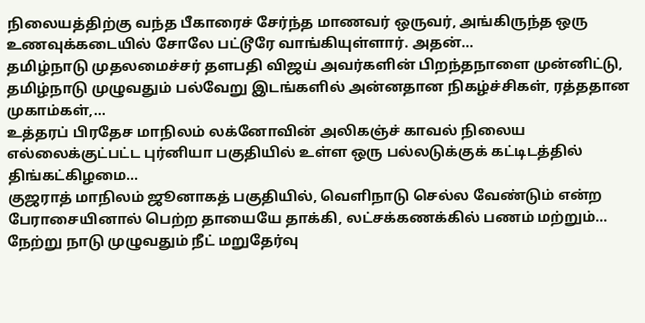நிலையத்திற்கு வந்த பீகாரைச் சேர்ந்த மாணவர் ஒருவர், அங்கிருந்த ஒரு உணவுக்கடையில் சோலே பட்டூரே வாங்கியுள்ளார். அதன்…
தமிழ்நாடு முதலமைச்சர் தளபதி விஜய் அவர்களின் பிறந்தநாளை முன்னிட்டு, தமிழ்நாடு முழுவதும் பல்வேறு இடங்களில் அன்னதான நிகழ்ச்சிகள், ரத்ததான முகாம்கள்,…
உத்தரப் பிரதேச மாநிலம் லக்னோவின் அலிகஞ்ச் காவல் நிலைய எல்லைக்குட்பட்ட புர்னியா பகுதியில் உள்ள ஒரு பல்லடுக்குக் கட்டிடத்தில் திங்கட்கிழமை…
குஜராத் மாநிலம் ஜூனாகத் பகுதியில், வெளிநாடு செல்ல வேண்டும் என்ற பேராசையினால் பெற்ற தாயையே தாக்கி, லட்சக்கணக்கில் பணம் மற்றும்…
நேற்று நாடு முழுவதும் நீட் மறுதேர்வு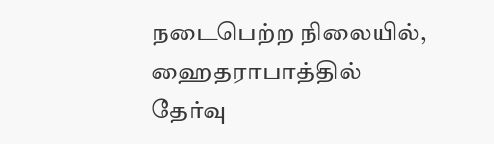நடைபெற்ற நிலையில், ஹைதராபாத்தில் தேர்வு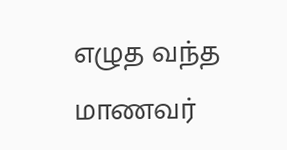எழுத வந்த மாணவர்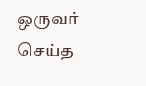ஒருவர் செய்த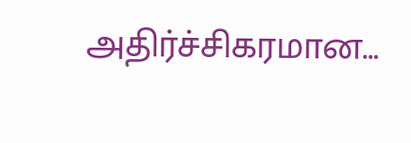அதிர்ச்சிகரமான…